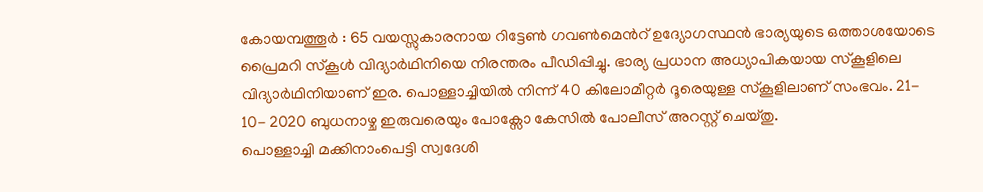കോയമ്പത്തൂർ : 65 വയസ്സുകാരനായ റിട്ടേൺ ഗവൺമെൻറ് ഉദ്യോഗസ്ഥൻ ഭാര്യയുടെ ഒത്താശയോടെ പ്രൈമറി സ്കൂൾ വിദ്യാർഥിനിയെ നിരന്തരം പീഡിപ്പിച്ചു. ഭാര്യ പ്രധാന അധ്യാപികയായ സ്കൂളിലെ വിദ്യാർഥിനിയാണ് ഇര. പൊള്ളാച്ചിയിൽ നിന്ന് 40 കിലോമീറ്റർ ദൂരെയുള്ള സ്കൂളിലാണ് സംഭവം. 21- 10- 2020 ബുധനാഴ്ച ഇരുവരെയും പോക്സോ കേസിൽ പോലീസ് അറസ്റ്റ് ചെയ്തു.
പൊള്ളാച്ചി മക്കിനാംപെട്ടി സ്വദേശി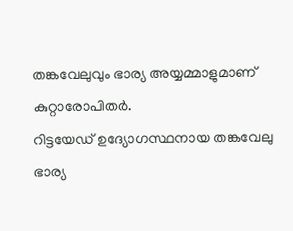തങ്കവേലുവും ഭാര്യ അയ്യമ്മാളുമാണ് കുറ്റാരോപിതർ.
റിട്ടയേഡ് ഉദ്യോഗസ്ഥനായ തങ്കവേലു ഭാര്യ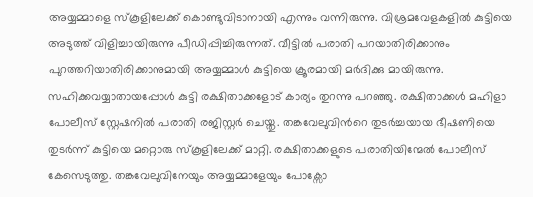അയ്യമ്മാളെ സ്കൂളിലേക്ക് കൊണ്ടുവിടാനായി എന്നും വന്നിരുന്നു. വിശ്രമവേളകളിൽ കുട്ടിയെ അടുത്ത് വിളിച്ചായിരുന്നു പീഡിപ്പിച്ചിരുന്നത്. വീട്ടിൽ പരാതി പറയാതിരിക്കാനും പുറത്തറിയാതിരിക്കാനുമായി അയ്യമ്മാൾ കുട്ടിയെ ക്രൂരമായി മർദിക്കു മായിരുന്നു. സഹിക്കവയ്യാതായപ്പോൾ കുട്ടി രക്ഷിതാക്കളോട് കാര്യം തുറന്നു പറഞ്ഞു. രക്ഷിതാക്കൾ മഹിളാ പോലീസ് സ്റ്റേഷനിൽ പരാതി രജിസ്റ്റർ ചെയ്തു. തങ്കവേലുവിൻറെ തുടർച്ചയായ ഭീഷണിയെ തുടർന്ന് കുട്ടിയെ മറ്റൊരു സ്കൂളിലേക്ക് മാറ്റി. രക്ഷിതാക്കളുടെ പരാതിയിന്മേൽ പോലീസ് കേസെടുത്തു. തങ്കവേലുവിനേയും അയ്യമ്മാളേയും പോക്സോ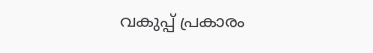വകുപ്പ് പ്രകാരം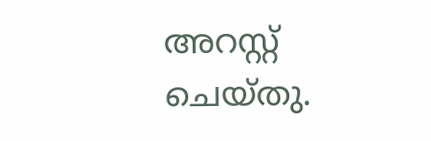അറസ്റ്റ് ചെയ്തു.